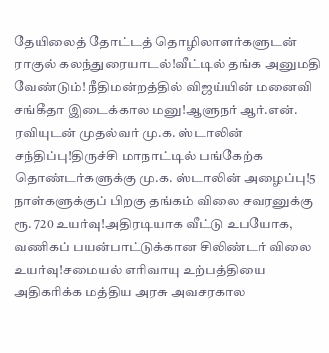தேயிலைத் தோட்டத் தொழிலாளர்களுடன் ராகுல் கலந்துரையாடல்!வீட்டில் தங்க அனுமதி வேண்டும்! நீதிமன்றத்தில் விஜய்யின் மனைவி சங்கீதா இடைக்கால மனு!ஆளுநர் ஆர்.என். ரவியுடன் முதல்வர் மு.க. ஸ்டாலின் சந்திப்பு!திருச்சி மாநாட்டில் பங்கேற்க தொண்டர்களுக்கு மு.க. ஸ்டாலின் அழைப்பு!5 நாள்களுக்குப் பிறகு தங்கம் விலை சவரனுக்கு ரூ. 720 உயர்வு!அதிரடியாக வீட்டு உபயோக, வணிகப் பயன்பாட்டுக்கான சிலிண்டர் விலை உயர்வு!சமையல் எரிவாயு உற்பத்தியை அதிகரிக்க மத்திய அரசு அவசரகால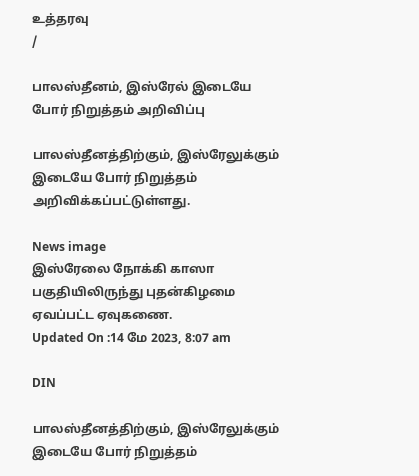உத்தரவு
/

பாலஸ்தீனம், இஸ்ரேல் இடையே போர் நிறுத்தம் அறிவிப்பு

பாலஸ்தீனத்திற்கும், இஸ்ரேலுக்கும் இடையே போர் நிறுத்தம் அறிவிக்கப்பட்டுள்ளது.

News image
இஸ்ரேலை நோக்கி காஸா பகுதியிலிருந்து புதன்கிழமை ஏவப்பட்ட ஏவுகணை.
Updated On :14 மே 2023, 8:07 am

DIN

பாலஸ்தீனத்திற்கும், இஸ்ரேலுக்கும் இடையே போர் நிறுத்தம்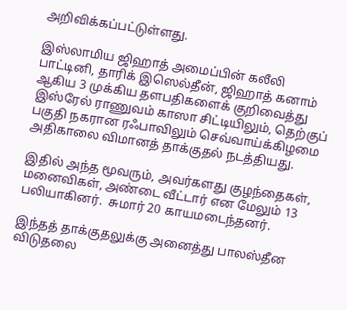அறிவிக்கப்பட்டுள்ளது.

இஸ்லாமிய ஜிஹாத் அமைப்பின் கலீலி பாட்டினி, தாரிக் இஸெல்தீன், ஜிஹாத் கனாம் ஆகிய 3 முக்கிய தளபதிகளைக் குறிவைத்து இஸ்ரேல் ராணுவம் காஸா சிட்டியிலும், தெற்குப் பகுதி நகரான ரஃபாவிலும் செவ்வாய்க்கிழமை அதிகாலை விமானத் தாக்குதல் நடத்தியது.

இதில் அந்த மூவரும், அவர்களது குழந்தைகள், மனைவிகள், அண்டை வீட்டார் என மேலும் 13 பலியாகினர்.  சுமார் 20 காயமடைந்தனர்.

இந்தத் தாக்குதலுக்கு அனைத்து பாலஸ்தீன விடுதலை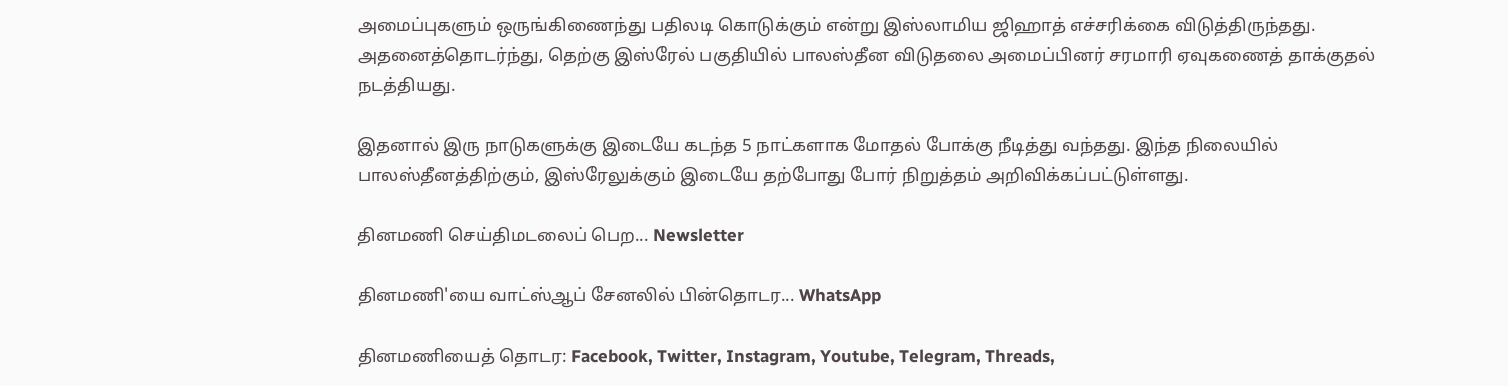அமைப்புகளும் ஒருங்கிணைந்து பதிலடி கொடுக்கும் என்று இஸ்லாமிய ஜிஹாத் எச்சரிக்கை விடுத்திருந்தது. அதனைத்தொடர்ந்து, தெற்கு இஸ்ரேல் பகுதியில் பாலஸ்தீன விடுதலை அமைப்பினர் சரமாரி ஏவுகணைத் தாக்குதல் நடத்தியது.

இதனால் இரு நாடுகளுக்கு இடையே கடந்த 5 நாட்களாக மோதல் போக்கு நீடித்து வந்தது. இந்த நிலையில் பாலஸ்தீனத்திற்கும், இஸ்ரேலுக்கும் இடையே தற்போது போர் நிறுத்தம் அறிவிக்கப்பட்டுள்ளது.

தினமணி செய்திமடலைப் பெற... Newsletter

தினமணி'யை வாட்ஸ்ஆப் சேனலில் பின்தொடர... WhatsApp

தினமணியைத் தொடர: Facebook, Twitter, Instagram, Youtube, Telegram, Threads,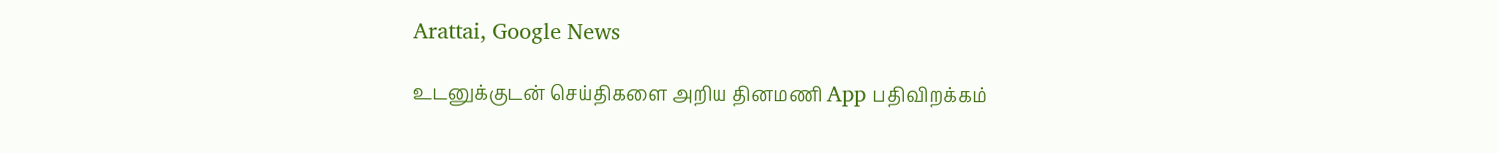Arattai, Google News

உடனுக்குடன் செய்திகளை அறிய தினமணி App பதிவிறக்கம்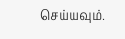செய்யவும்.